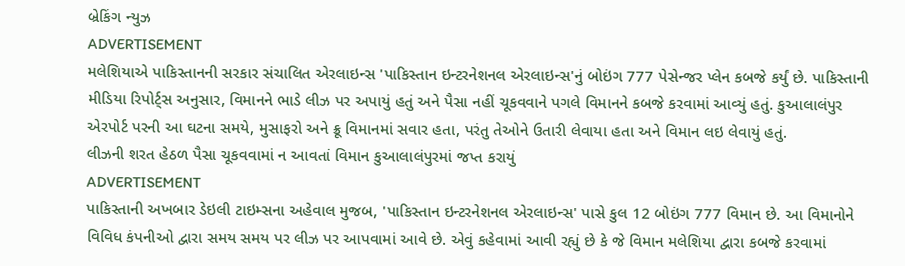બ્રેકિંગ ન્યુઝ
ADVERTISEMENT
મલેશિયાએ પાકિસ્તાનની સરકાર સંચાલિત એરલાઇન્સ 'પાકિસ્તાન ઇન્ટરનેશનલ એરલાઇન્સ'નું બોઇંગ 777 પેસેન્જર પ્લેન કબજે કર્યું છે. પાકિસ્તાની મીડિયા રિપોર્ટ્સ અનુસાર, વિમાનને ભાડે લીઝ પર અપાયું હતું અને પૈસા નહીં ચૂકવવાને પગલે વિમાનને કબજે કરવામાં આવ્યું હતું. કુઆલાલંપુર એરપોર્ટ પરની આ ઘટના સમયે, મુસાફરો અને ક્રૂ વિમાનમાં સવાર હતા, પરંતુ તેઓને ઉતારી લેવાયા હતા અને વિમાન લઇ લેવાયું હતું.
લીઝની શરત હેઠળ પૈસા ચૂકવવામાં ન આવતાં વિમાન કુઆલાલંપુરમાં જપ્ત કરાયું
ADVERTISEMENT
પાકિસ્તાની અખબાર ડેઇલી ટાઇમ્સના અહેવાલ મુજબ, 'પાકિસ્તાન ઇન્ટરનેશનલ એરલાઇન્સ' પાસે કુલ 12 બોઇંગ 777 વિમાન છે. આ વિમાનોને વિવિધ કંપનીઓ દ્વારા સમય સમય પર લીઝ પર આપવામાં આવે છે. એવું કહેવામાં આવી રહ્યું છે કે જે વિમાન મલેશિયા દ્વારા કબજે કરવામાં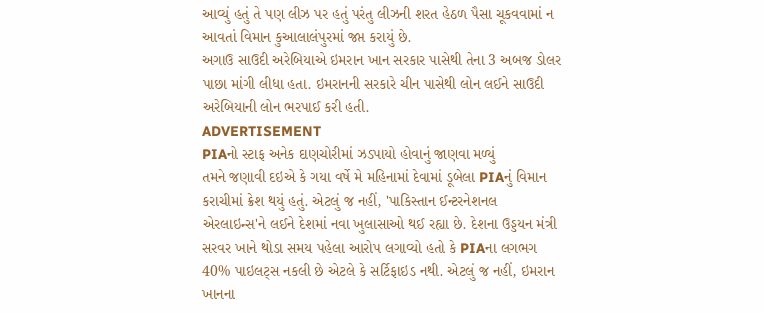આવ્યું હતું તે પણ લીઝ પર હતું પરંતુ લીઝની શરત હેઠળ પૈસા ચૂકવવામાં ન આવતાં વિમાન કુઆલાલંપુરમાં જપ્ત કરાયું છે.
અગાઉ સાઉદી અરેબિયાએ ઇમરાન ખાન સરકાર પાસેથી તેના 3 અબજ ડોલર પાછા માંગી લીધા હતા. ઇમરાનની સરકારે ચીન પાસેથી લોન લઈને સાઉદી અરેબિયાની લોન ભરપાઈ કરી હતી.
ADVERTISEMENT
PIAનો સ્ટાફ અનેક દાણચોરીમાં ઝડપાયો હોવાનું જાણવા મળ્યું
તમને જણાવી દઇએ કે ગયા વર્ષે મે મહિનામાં દેવામાં ડૂબેલા PIAનું વિમાન કરાચીમાં ક્રેશ થયું હતું. એટલું જ નહીં, 'પાકિસ્તાન ઈન્ટરનેશનલ એરલાઇન્સ'ને લઈને દેશમાં નવા ખુલાસાઓ થઈ રહ્યા છે. દેશના ઉડ્ડયન મંત્રી સરવર ખાને થોડા સમય પહેલા આરોપ લગાવ્યો હતો કે PIAના લગભગ 40% પાઇલટ્સ નકલી છે એટલે કે સર્ટિફાઇડ નથી. એટલું જ નહીં, ઇમરાન ખાનના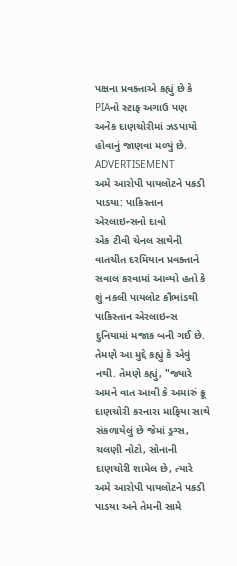પક્ષના પ્રવક્તાએ કહ્યું છે કે PIAનો સ્ટાફ અગાઉ પણ અનેક દાણચોરીમાં ઝડપાયો હોવાનું જાણવા મળ્યું છે.
ADVERTISEMENT
અમે આરોપી પાયલોટને પકડી પાડયા: પાકિસ્તાન એરલાઇન્સનો દાવો
એક ટીવી ચેનલ સાથેની વાતચીત દરમિયાન પ્રવક્તાને સવાલ કરવામાં આવ્યો હતો કે શું નકલી પાયલોટ કૌભાંડથી પાકિસ્તાન એરલાઇન્સ દુનિયામાં મજાક બની ગઈ છે. તેમણે આ મુદ્દે કહ્યું કે એવું નથી. તેમણે કહ્યું, "જ્યારે અમને વાત આવી કે અમારું ક્રૂ દાણચોરી કરનારા માફિયા સાથે સંકળાયેલું છે જેમાં ડ્રગ્સ, ચલણી નોટો, સોનાની દાણચોરી શામેલ છે, ત્યારે અમે આરોપી પાયલોટને પકડી પાડયા અને તેમની સામે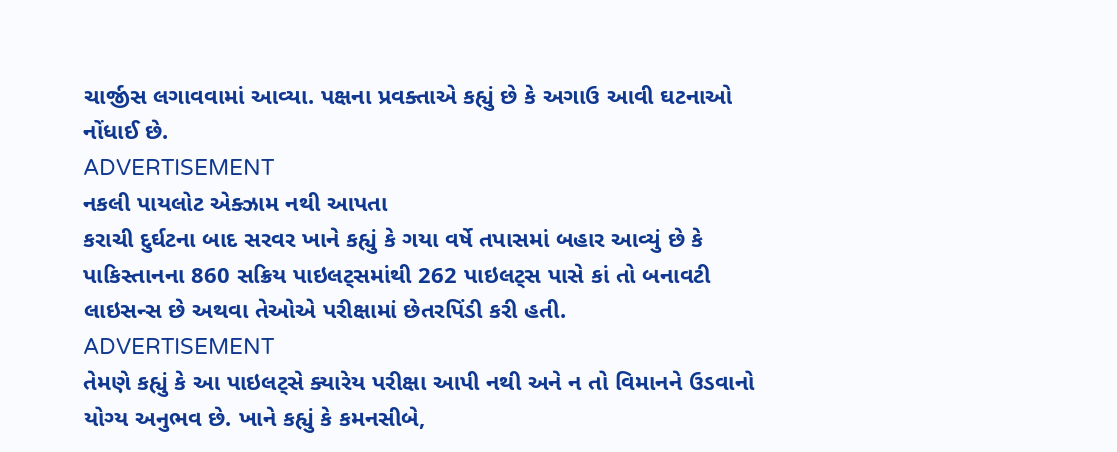ચાર્જીસ લગાવવામાં આવ્યા. પક્ષના પ્રવક્તાએ કહ્યું છે કે અગાઉ આવી ઘટનાઓ નોંધાઈ છે.
ADVERTISEMENT
નકલી પાયલોટ એક્ઝામ નથી આપતા
કરાચી દુર્ઘટના બાદ સરવર ખાને કહ્યું કે ગયા વર્ષે તપાસમાં બહાર આવ્યું છે કે પાકિસ્તાનના 860 સક્રિય પાઇલટ્સમાંથી 262 પાઇલટ્સ પાસે કાં તો બનાવટી લાઇસન્સ છે અથવા તેઓએ પરીક્ષામાં છેતરપિંડી કરી હતી.
ADVERTISEMENT
તેમણે કહ્યું કે આ પાઇલટ્સે ક્યારેય પરીક્ષા આપી નથી અને ન તો વિમાનને ઉડવાનો યોગ્ય અનુભવ છે. ખાને કહ્યું કે કમનસીબે,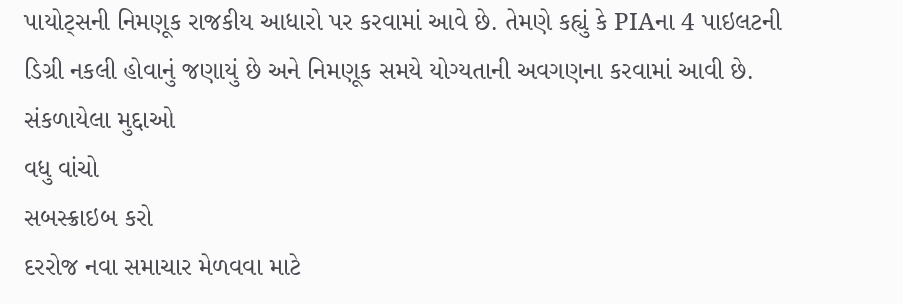પાયોટ્સની નિમણૂક રાજકીય આધારો પર કરવામાં આવે છે. તેમણે કહ્યું કે PIAના 4 પાઇલટની ડિગ્રી નકલી હોવાનું જણાયું છે અને નિમણૂક સમયે યોગ્યતાની અવગણના કરવામાં આવી છે.
સંકળાયેલા મુદ્દાઓ
વધુ વાંચો
સબસ્ક્રાઇબ કરો
દરરોજ નવા સમાચાર મેળવવા માટે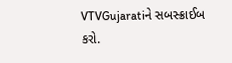VTVGujaratiને સબસ્ક્રાઈબ કરો.